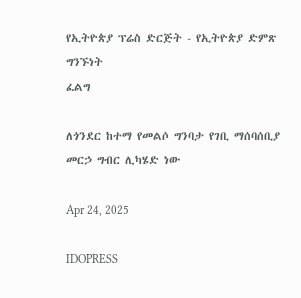የኢትዮጵያ ፕሬስ ድርጅት - የኢትዮጵያ ድምጽ
ግንኙነት
ፈልግ

ለጎንደር ከተማ የመልሶ ግንባታ የገቢ ማሰባሰቢያ መርኃ ግብር ሊካሄድ ነው

Apr 24, 2025

IDOPRESS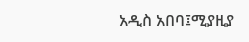አዲስ አበባ፤ሚያዚያ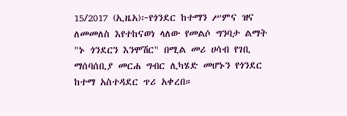15/2017 (ኢዜአ)፦የጎንደር ከተማን ሥምና ዝና ለመመለስ እየተከናወነ ላለው የመልሶ ግንባታ ልማት "ኑ ጎንደርን እንሞሽር" በሚል መሪ ሀሳብ የገቢ ማሰባሰቢያ መርሐ ግብር ሊካሄድ መሆኑን የጎንደር ከተማ አስተዳደር ጥሪ አቀረበ።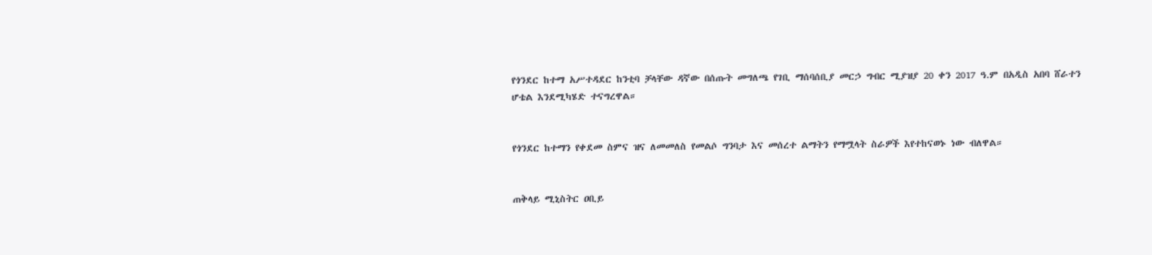የጎንደር ከተማ አሥተዳደር ከንቲባ ቻላቸው ዳኛው በሰጡት መግለጫ የገቢ ማሰባሰቢያ መርኃ ግብር ሚያዝያ 20 ቀን 2017 ዓ.ም በአዲስ አበባ ሸራተን ሆቴል እንደሚካሄድ ተናግረዋል።


የጎንደር ከተማን የቀደመ ስምና ዝና ለመመለስ የመልሶ ግንባታ እና መሰረተ ልማትን የማሟላት ስራዎች እየተከናወኑ ነው ብለዋል።


ጠቅላይ ሚኒስትር ዐቢይ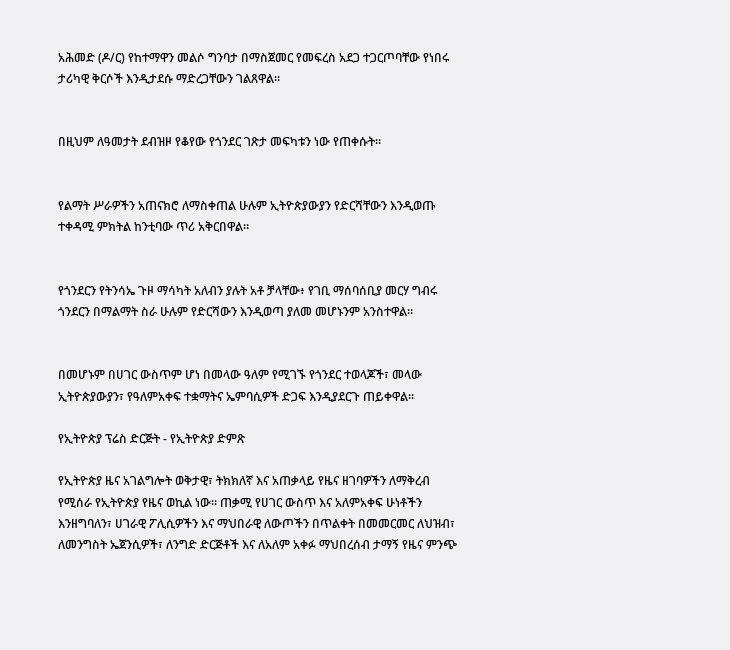አሕመድ (ዶ/ር) የከተማዋን መልሶ ግንባታ በማስጀመር የመፍረስ አደጋ ተጋርጦባቸው የነበሩ ታሪካዊ ቅርሶች እንዲታደሱ ማድረጋቸውን ገልጸዋል።


በዚህም ለዓመታት ደብዝዞ የቆየው የጎንደር ገጽታ መፍካቱን ነው የጠቀሱት።


የልማት ሥራዎችን አጠናክሮ ለማስቀጠል ሁሉም ኢትዮጵያውያን የድርሻቸውን እንዲወጡ ተቀዳሚ ምክትል ከንቲባው ጥሪ አቅርበዋል።


የጎንደርን የትንሳኤ ጉዞ ማሳካት አለብን ያሉት አቶ ቻላቸው፥ የገቢ ማሰባሰቢያ መርሃ ግብሩ ጎንደርን በማልማት ስራ ሁሉም የድርሻውን እንዲወጣ ያለመ መሆኑንም አንስተዋል።


በመሆኑም በሀገር ውስጥም ሆነ በመላው ዓለም የሚገኙ የጎንደር ተወላጆች፣ መላው ኢትዮጵያውያን፣ የዓለምአቀፍ ተቋማትና ኤምባሲዎች ድጋፍ እንዲያደርጉ ጠይቀዋል።

የኢትዮጵያ ፕሬስ ድርጅት - የኢትዮጵያ ድምጽ

የኢትዮጵያ ዜና አገልግሎት ወቅታዊ፣ ትክክለኛ እና አጠቃላይ የዜና ዘገባዎችን ለማቅረብ የሚሰራ የኢትዮጵያ የዜና ወኪል ነው። ጠቃሚ የሀገር ውስጥ እና አለምአቀፍ ሁነቶችን እንዘግባለን፣ ሀገራዊ ፖሊሲዎችን እና ማህበራዊ ለውጦችን በጥልቀት በመመርመር ለህዝብ፣ ለመንግስት ኤጀንሲዎች፣ ለንግድ ድርጅቶች እና ለአለም አቀፉ ማህበረሰብ ታማኝ የዜና ምንጭ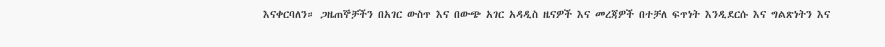እናቀርባለን። ጋዜጠኞቻችን በአገር ውስጥ እና በውጭ አገር አዳዲስ ዜናዎች እና መረጃዎች በተቻለ ፍጥነት እንዲደርሱ እና ግልጽነትን እና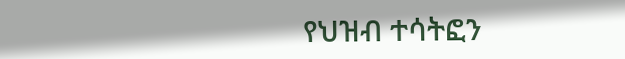የህዝብ ተሳትፎን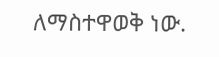ለማስተዋወቅ ነው.